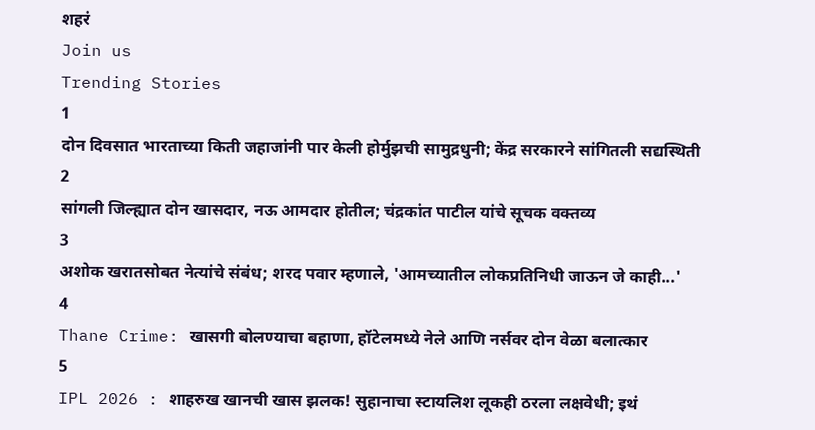शहरं
Join us
Trending Stories
1
दोन दिवसात भारताच्या किती जहाजांनी पार केली होर्मुझची सामुद्रधुनी; केंद्र सरकारने सांगितली सद्यस्थिती
2
सांगली जिल्ह्यात दोन खासदार, नऊ आमदार होतील; चंद्रकांत पाटील यांचे सूचक वक्तव्य
3
अशोक खरातसोबत नेत्यांचे संबंध; शरद पवार म्हणाले, 'आमच्यातील लोकप्रतिनिधी जाऊन जे काही...'
4
Thane Crime: खासगी बोलण्याचा बहाणा, हॉटेलमध्ये नेले आणि नर्सवर दोन वेळा बलात्कार
5
IPL 2026 : शाहरुख खानची खास झलक! सुहानाचा स्टायलिश लूकही ठरला लक्षवेधी; इथं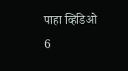पाहा व्हिडिओ
6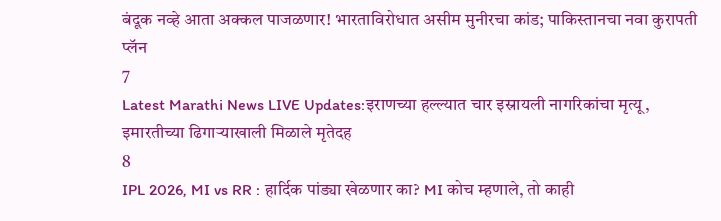बंदूक नव्हे आता अक्कल पाजळणार! भारताविरोधात असीम मुनीरचा कांड; पाकिस्तानचा नवा कुरापती प्लॅन
7
Latest Marathi News LIVE Updates:इराणच्या हल्ल्यात चार इस्रायली नागरिकांचा मृत्यू, इमारतीच्या ढिगाऱ्याखाली मिळाले मृतेदह
8
IPL 2026, MI vs RR : हार्दिक पांड्या खेळणार का? MI कोच म्हणाले, तो काही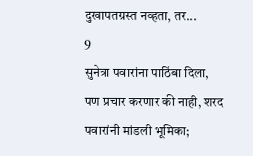दुखापतग्रस्त नव्हता, तर...
9
सुनेत्रा पवारांना पाठिंबा दिला, पण प्रचार करणार की नाही, शरद पवारांनी मांडली भूमिका;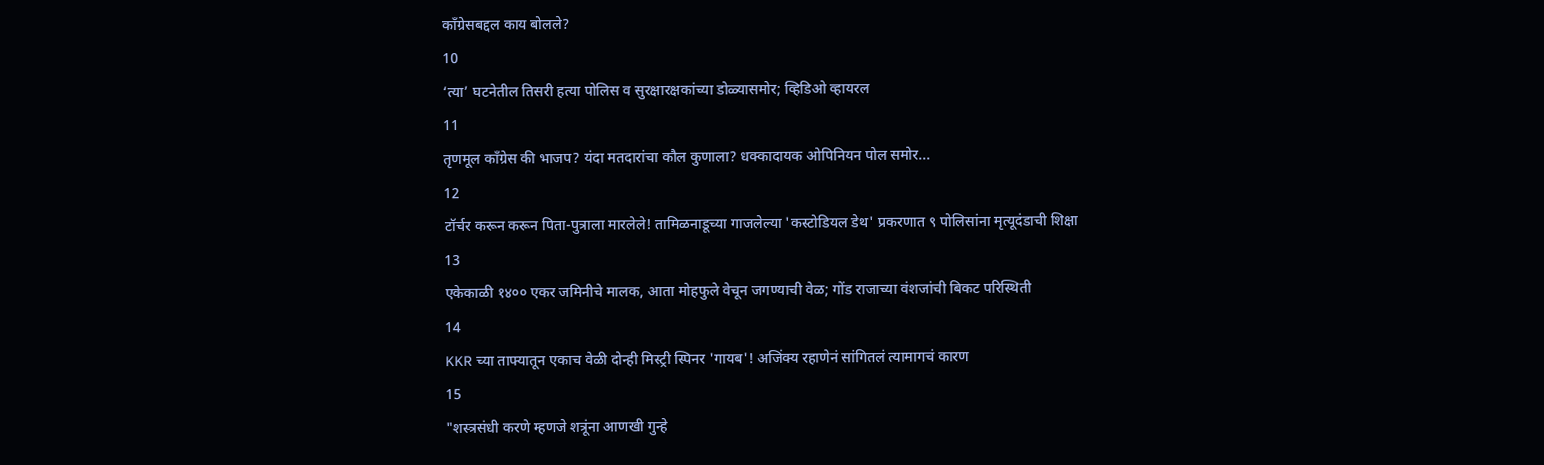काँग्रेसबद्दल काय बोलले?
10
‘त्या’ घटनेतील तिसरी हत्या पोलिस व सुरक्षारक्षकांच्या डोळ्यासमोर; व्हिडिओ व्हायरल
11
तृणमूल काँग्रेस की भाजप? यंदा मतदारांचा कौल कुणाला? धक्कादायक ओपिनियन पोल समोर...
12
टॉर्चर करून करून पिता-पुत्राला मारलेले! तामिळनाडूच्या गाजलेल्या 'कस्टोडियल डेथ' प्रकरणात ९ पोलिसांना मृत्यूदंडाची शिक्षा
13
एकेकाळी १४०० एकर जमिनीचे मालक, आता मोहफुले वेचून जगण्याची वेळ; गोंड राजाच्या वंशजांची बिकट परिस्थिती
14
KKR च्या ताफ्यातून एकाच वेळी दोन्ही मिस्ट्री स्पिनर 'गायब'! अजिंक्य रहाणेनं सांगितलं त्यामागचं कारण
15
"शस्त्रसंधी करणे म्हणजे शत्रूंना आणखी गुन्हे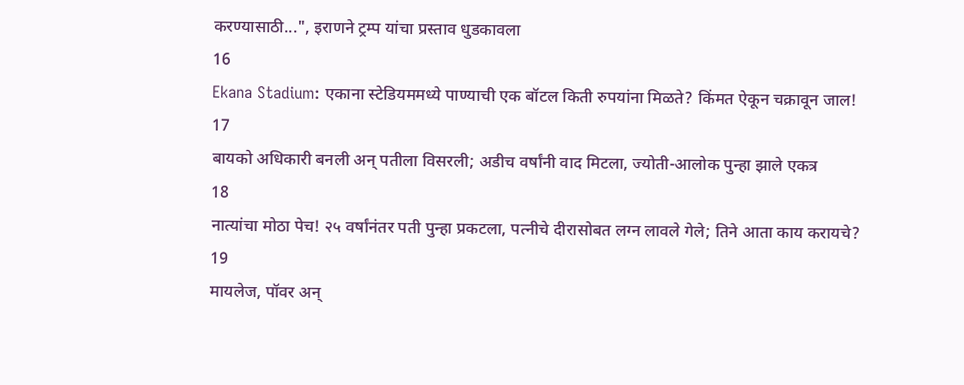करण्यासाठी...", इराणने ट्रम्प यांचा प्रस्ताव धुडकावला
16
Ekana Stadium: एकाना स्टेडियममध्ये पाण्याची एक बॉटल किती रुपयांना मिळते? किंमत ऐकून चक्रावून जाल!
17
बायको अधिकारी बनली अन् पतीला विसरली; अडीच वर्षांनी वाद मिटला, ज्योती-आलोक पुन्हा झाले एकत्र
18
नात्यांचा मोठा पेच! २५ वर्षांनंतर पती पुन्हा प्रकटला, पत्नीचे दीरासोबत लग्न लावले गेले; तिने आता काय करायचे?
19
मायलेज, पॉवर अन्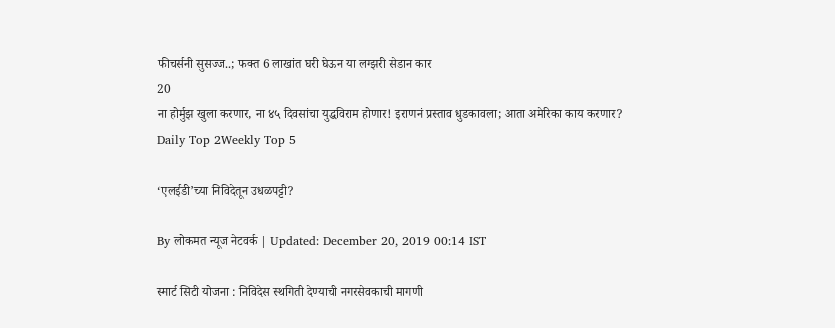फीचर्सनी सुसज्ज..; फक्त 6 लाखांत घरी घेऊन या लग्झरी सेडान कार
20
ना होर्मुझ खुला करणार, ना ४५ दिवसांचा युद्धविराम होणार! इराणनं प्रस्ताव धुडकावला; आता अमेरिका काय करणार?
Daily Top 2Weekly Top 5

‘एलईडी’च्या निविदेतून उधळपट्टी?

By लोकमत न्यूज नेटवर्क | Updated: December 20, 2019 00:14 IST

स्मार्ट सिटी योजना : निविदेस स्थगिती देण्याची नगरसेवकाची मागणी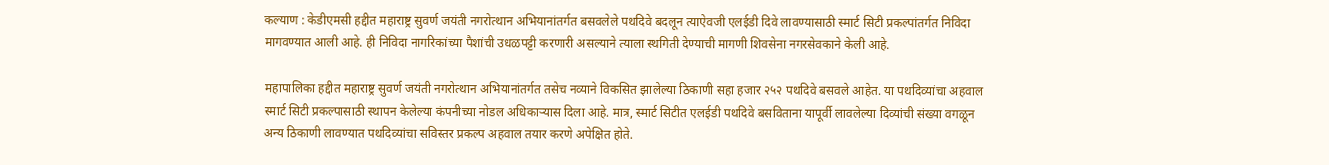कल्याण : केडीएमसी हद्दीत महाराष्ट्र सुवर्ण जयंती नगरोत्थान अभियानांतर्गत बसवलेले पथदिवे बदलून त्याऐवजी एलईडी दिवे लावण्यासाठी स्मार्ट सिटी प्रकल्पांतर्गत निविदा मागवण्यात आली आहे. ही निविदा नागरिकांच्या पैशांची उधळपट्टी करणारी असल्याने त्याला स्थगिती देण्याची मागणी शिवसेना नगरसेवकाने केली आहे.

महापालिका हद्दीत महाराष्ट्र सुवर्ण जयंती नगरोत्थान अभियानांतर्गत तसेच नव्याने विकसित झालेल्या ठिकाणी सहा हजार २५२ पथदिवे बसवले आहेत. या पथदिव्यांचा अहवाल स्मार्ट सिटी प्रकल्पासाठी स्थापन केलेल्या कंपनीच्या नोडल अधिकाऱ्यास दिला आहे. मात्र, स्मार्ट सिटीत एलईडी पथदिवे बसविताना यापूर्वी लावलेल्या दिव्यांची संख्या वगळून अन्य ठिकाणी लावण्यात पथदिव्यांचा सविस्तर प्रकल्प अहवाल तयार करणे अपेक्षित होते.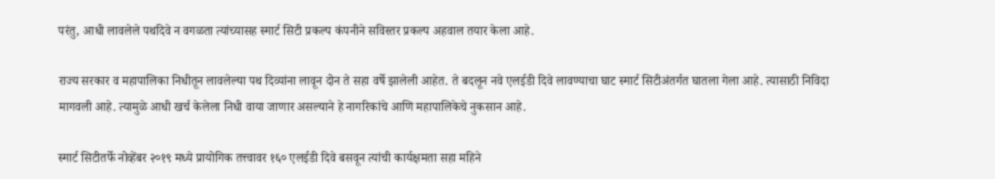परंतु, आधी लावलेले पथदिवे न वगळता त्यांच्यासह स्मार्ट सिटी प्रकल्प कंपनीने सविस्तर प्रकल्प अहवाल तयार केला आहे.

राज्य सरकार व महापालिका निधीतून लावलेल्या पथ दिव्यांना लावून दोन ते सहा वर्षे झालेली आहेत. ते बदलून नवे एलईडी दिवे लावण्याचा घाट स्मार्ट सिटीअंतर्गत घातला गेला आहे. त्यासाठी निविदा मागवली आहे. त्यामुळे आधी खर्च केलेला निधी वाया जाणार असल्याने हे नागरिकांचे आणि महापालिकेचे नुकसान आहे.

स्मार्ट सिटीतर्फे नोव्हेंबर २०१९ मध्ये प्रायोगिक तत्त्वावर १६० एलईडी दिवे बसवून त्यांची कार्यक्षमता सहा महिने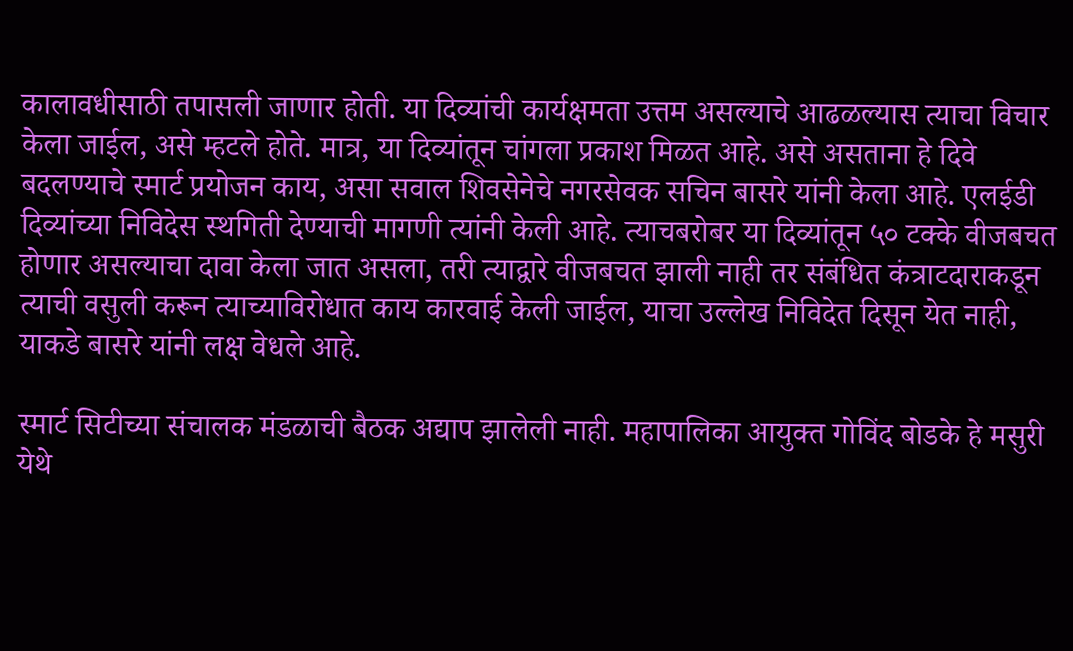कालावधीसाठी तपासली जाणार होती. या दिव्यांची कार्यक्षमता उत्तम असल्याचे आढळल्यास त्याचा विचार केला जाईल, असे म्हटले होते. मात्र, या दिव्यांतून चांगला प्रकाश मिळत आहे. असे असताना हे दिवे बदलण्याचे स्मार्ट प्रयोजन काय, असा सवाल शिवसेनेचे नगरसेवक सचिन बासरे यांनी केला आहे. एलईडी दिव्यांच्या निविदेस स्थगिती देण्याची मागणी त्यांनी केली आहे. त्याचबरोबर या दिव्यांतून ५० टक्के वीजबचत होणार असल्याचा दावा केला जात असला, तरी त्याद्वारे वीजबचत झाली नाही तर संबंधित कंत्राटदाराकडून त्याची वसुली करून त्याच्याविरोधात काय कारवाई केली जाईल, याचा उल्लेख निविदेत दिसून येत नाही, याकडे बासरे यांनी लक्ष वेधले आहे.

स्मार्ट सिटीच्या संचालक मंडळाची बैठक अद्याप झालेली नाही. महापालिका आयुक्त गोविंद बोडके हे मसुरी येथे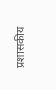प्रशासकीय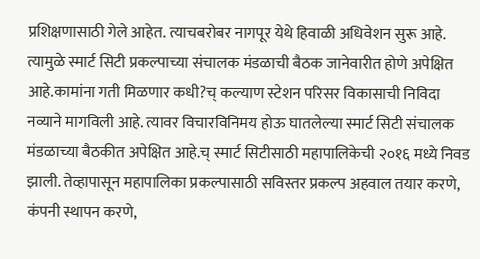प्रशिक्षणासाठी गेले आहेत. त्याचबरोबर नागपूर येथे हिवाळी अधिवेशन सुरू आहे. त्यामुळे स्मार्ट सिटी प्रकल्पाच्या संचालक मंडळाची बैठक जानेवारीत होणे अपेक्षित आहे.कामांना गती मिळणार कधी?च् कल्याण स्टेशन परिसर विकासाची निविदा नव्याने मागविली आहे. त्यावर विचारविनिमय होऊ घातलेल्या स्मार्ट सिटी संचालक मंडळाच्या बैठकीत अपेक्षित आहे.च् स्मार्ट सिटीसाठी महापालिकेची २०१६ मध्ये निवड झाली. तेव्हापासून महापालिका प्रकल्पासाठी सविस्तर प्रकल्प अहवाल तयार करणे, कंपनी स्थापन करणे,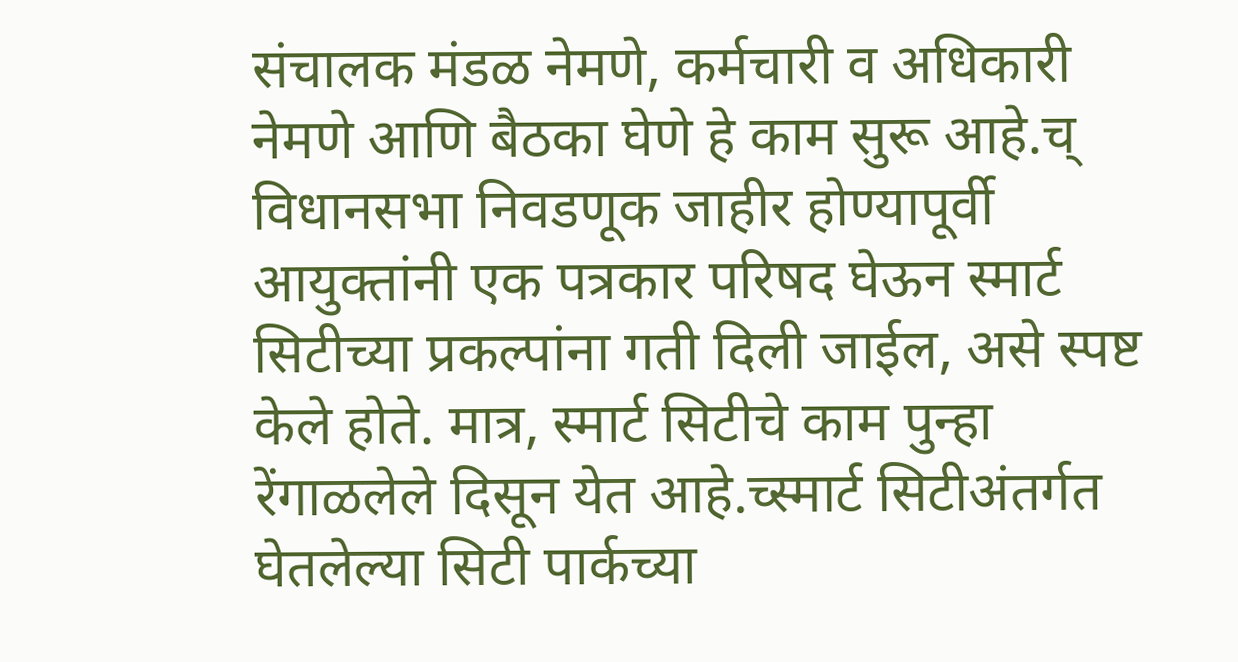संचालक मंडळ नेमणे, कर्मचारी व अधिकारी नेमणे आणि बैठका घेणे हे काम सुरू आहे.च् विधानसभा निवडणूक जाहीर होण्यापूर्वी आयुक्तांनी एक पत्रकार परिषद घेऊन स्मार्ट सिटीच्या प्रकल्पांना गती दिली जाईल, असे स्पष्ट केले होते. मात्र, स्मार्ट सिटीचे काम पुन्हा रेंगाळलेले दिसून येत आहे.च्स्मार्ट सिटीअंतर्गत घेतलेल्या सिटी पार्कच्या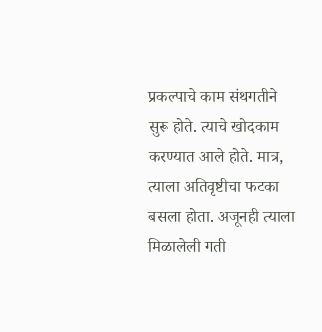प्रकल्पाचे काम संथगतीने सुरू होते. त्याचे खोदकाम करण्यात आले होते. मात्र, त्याला अतिवृष्टीचा फटका बसला होता. अजूनही त्याला मिळालेली गती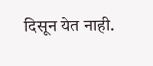दिसून येत नाही.